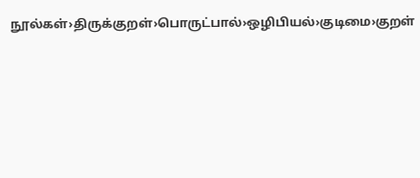நூல்கள்›திருக்குறள்›பொருட்பால்›ஒழிபியல்›குடிமை›குறள்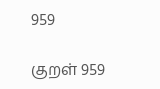959

குறள் 959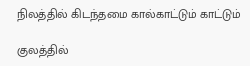நிலத்தில் கிடந்தமை கால்காட்டும் காட்டும்

குலத்தில்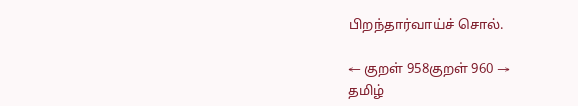பிறந்தார்வாய்ச் சொல்.

← குறள் 958குறள் 960 →
தமிழ்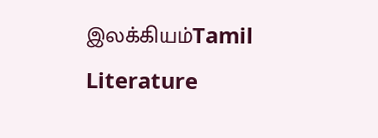இலக்கியம்Tamil Literature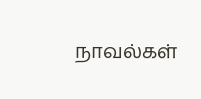நாவல்கள்